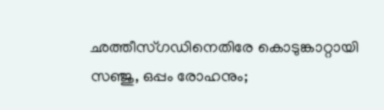ഛത്തീസ്ഗഡിനെതിരേ കൊടുങ്കാറ്റായി സഞ്ജു, ഒപ്പം രോഹനും;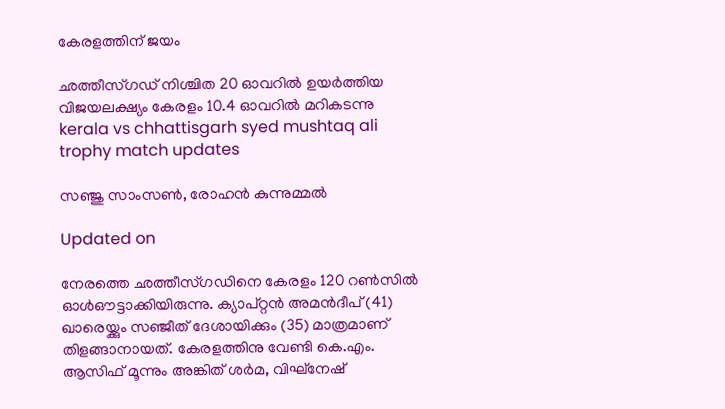കേരളത്തിന് ജയം

ഛത്തീസ്ഗഡ് നിശ്ചിത 20 ഓവറിൽ ഉയർത്തിയ വിജയലക്ഷ‍്യം കേരളം 10.4 ഓവറിൽ മറികടന്നു
kerala vs chhattisgarh syed mushtaq ali trophy match updates

സഞ്ജു സാംസൺ, രോഹൻ കുന്നുമ്മൽ

Updated on

നേരത്തെ ഛത്തീസ്ഗഡിനെ കേരളം 120 റൺസിൽ ഓൾഔട്ടാക്കിയിരുന്നു. ക‍്യാപ്റ്റൻ അമൻദീപ് (41) ഖാരെയ്ക്കും സഞ്ജീത് ദേശായിക്കും (35) മാത്രമാണ് തിളങ്ങാനായത്. കേരളത്തിനു വേണ്ടി കെ.എം. ആസിഫ് മൂന്നും അങ്കിത് ശർമ, വിഘ്നേഷ്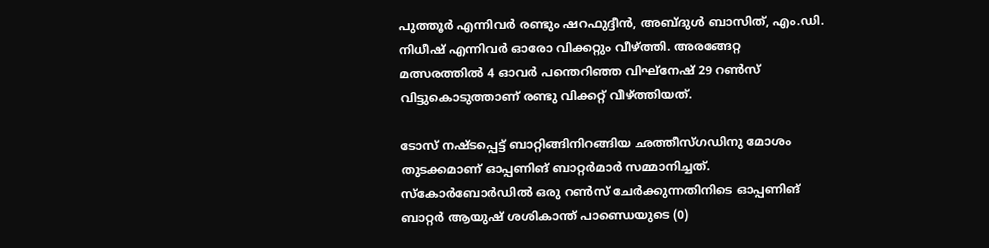പുത്തൂർ എന്നിവർ രണ്ടും ഷറഫുദ്ദീൻ, അബ്ദുൾ ബാസിത്, എം.ഡി. നിധീഷ് എന്നിവർ ഓരോ വിക്കറ്റും വീഴ്ത്തി. അരങ്ങേറ്റ മത്സരത്തിൽ 4 ഓവർ പന്തെറിഞ്ഞ വിഘ്നേഷ് 29 റൺസ് വിട്ടുകൊടുത്താണ് രണ്ടു വിക്കറ്റ് വീഴ്ത്തിയത്.

ടോസ് നഷ്ടപ്പെട്ട് ബാറ്റിങ്ങിനിറങ്ങിയ ഛത്തീസ്ഗഡിനു മോശം തുടക്കമാണ് ഓപ്പണിങ് ബാറ്റർമാർ സമ്മാനിച്ചത്. സ്കോർബോർഡിൽ ഒരു റൺസ് ചേർക്കുന്നതിനിടെ ഓപ്പണിങ് ബാറ്റർ ആയുഷ് ശശികാന്ത് പാണ്ഡെയുടെ (0)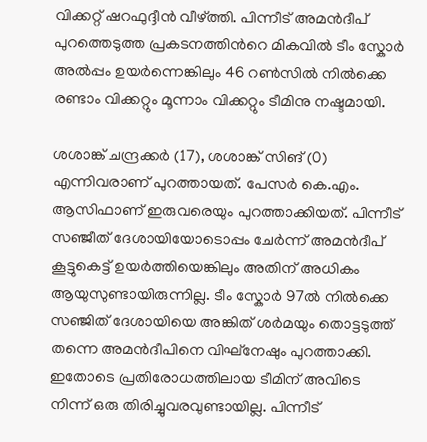വിക്കറ്റ് ഷറഫുദ്ദീൻ വീഴ്ത്തി. പിന്നീട് അമൻദീപ് പുറത്തെടുത്ത പ്രകടനത്തിന്‍റെ മികവിൽ ടീം സ്കോർ‌ അൽപ്പം ഉയർന്നെങ്കിലും 46 റൺസിൽ നിൽക്കെ രണ്ടാം വിക്കറ്റും മൂന്നാം വിക്കറ്റും ടീമിനു നഷ്ടമായി.

ശശാങ്ക് ചന്ദ്രക്കർ (17), ശശാങ്ക് സിങ് (0) എന്നിവരാണ് പുറത്തായത്. പേസർ കെ.എം. ആസിഫാണ് ഇരുവരെയും പുറത്താക്കിയത്. പിന്നീട് സഞ്ജീത് ദേശായിയോടൊപ്പം ചേർന്ന് അമൻദീപ് കൂട്ടുകെട്ട് ഉയർത്തിയെങ്കിലും അതിന് അധികം ആയുസുണ്ടായിരുന്നില്ല. ടീം സ്കോർ 97ൽ നിൽക്കെ സഞ്ജിത് ദേശായിയെ അങ്കിത് ശർമയും തൊട്ടടുത്ത് തന്നെ അമൻദീപിനെ വിഘ്നേഷും പുറത്താക്കി. ഇതോടെ പ്രതിരോധത്തിലായ ടീമിന് അവിടെ നിന്ന് ഒരു തിരിച്ചുവരവുണ്ടായില്ല. പിന്നീട്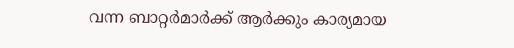വന്ന ബാറ്റർമാർക്ക് ആർക്കും കാര‍്യമായ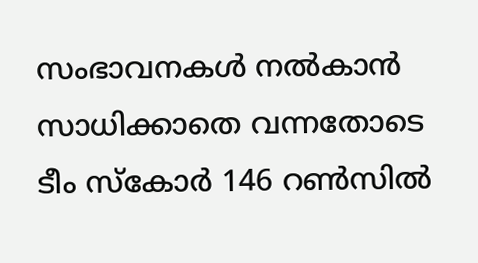സംഭാവനകൾ നൽകാൻ സാധിക്കാതെ വന്നതോടെ ടീം സ്കോർ 146 റൺസിൽ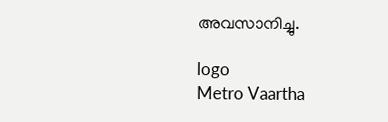അവസാനിച്ചു.

logo
Metro Vaartha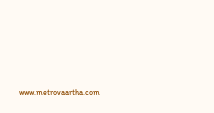www.metrovaartha.com